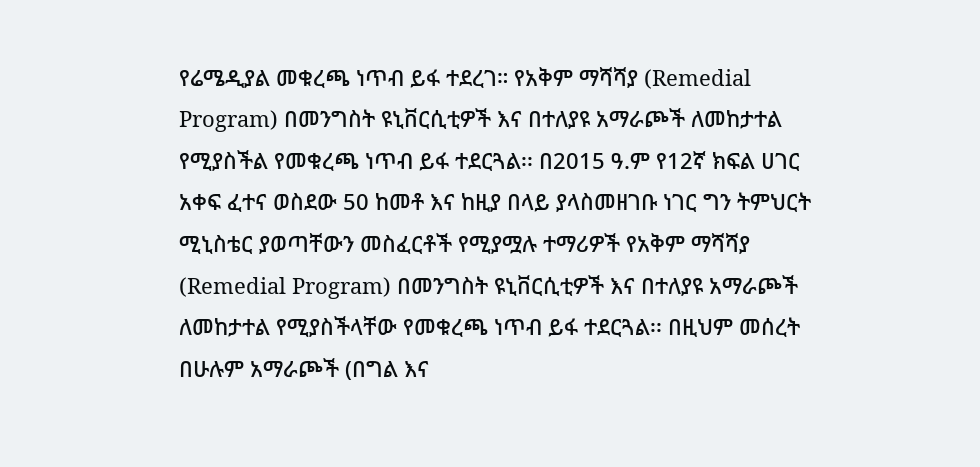የሬሜዲያል መቁረጫ ነጥብ ይፋ ተደረገ። የአቅም ማሻሻያ (Remedial Program) በመንግስት ዩኒቨርሲቲዎች እና በተለያዩ አማራጮች ለመከታተል የሚያስችል የመቁረጫ ነጥብ ይፋ ተደርጓል፡፡ በ2015 ዓ.ም የ12ኛ ክፍል ሀገር አቀፍ ፈተና ወስደው 50 ከመቶ እና ከዚያ በላይ ያላስመዘገቡ ነገር ግን ትምህርት ሚኒስቴር ያወጣቸውን መስፈርቶች የሚያሟሉ ተማሪዎች የአቅም ማሻሻያ (Remedial Program) በመንግስት ዩኒቨርሲቲዎች እና በተለያዩ አማራጮች ለመከታተል የሚያስችላቸው የመቁረጫ ነጥብ ይፋ ተደርጓል፡፡ በዚህም መሰረት በሁሉም አማራጮች (በግል እና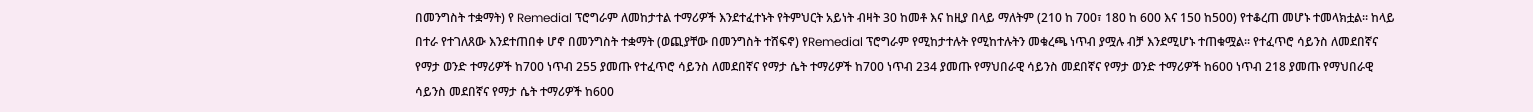በመንግስት ተቋማት) የ Remedial ፕሮግራም ለመከታተል ተማሪዎች እንደተፈተኑት የትምህርት አይነት ብዛት 30 ከመቶ እና ከዚያ በላይ ማለትም (210 ከ 700፣ 180 ከ 600 እና 150 ከ500) የተቆረጠ መሆኑ ተመላክቷል። ከላይ በተራ የተገለጸው እንደተጠበቀ ሆኖ በመንግስት ተቋማት (ወጪያቸው በመንግስት ተሸፍኖ) የRemedial ፕሮግራም የሚከታተሉት የሚከተሉትን መቁረጫ ነጥብ ያሟሉ ብቻ እንደሚሆኑ ተጠቁሟል፡፡ የተፈጥሮ ሳይንስ ለመደበኛና የማታ ወንድ ተማሪዎች ከ700 ነጥብ 255 ያመጡ የተፈጥሮ ሳይንስ ለመደበኛና የማታ ሴት ተማሪዎች ከ700 ነጥብ 234 ያመጡ የማህበራዊ ሳይንስ መደበኛና የማታ ወንድ ተማሪዎች ከ600 ነጥብ 218 ያመጡ የማህበራዊ ሳይንስ መደበኛና የማታ ሴት ተማሪዎች ከ600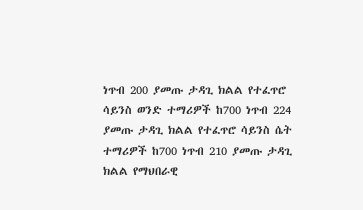ነጥብ 200 ያመጡ ታዳጊ ክልል የተፈጥሮ ሳይንስ ወንድ ተማሪዎች ከ700 ነጥብ 224 ያመጡ ታዳጊ ክልል የተፈጥሮ ሳይንስ ሴት ተማሪዎች ከ700 ነጥብ 210 ያመጡ ታዳጊ ክልል የማህበራዊ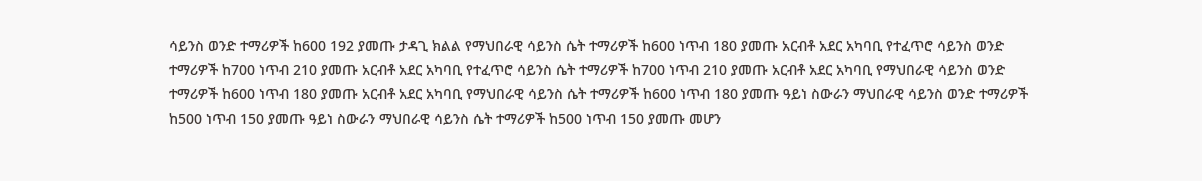ሳይንስ ወንድ ተማሪዎች ከ600 192 ያመጡ ታዳጊ ክልል የማህበራዊ ሳይንስ ሴት ተማሪዎች ከ600 ነጥብ 180 ያመጡ አርብቶ አደር አካባቢ የተፈጥሮ ሳይንስ ወንድ ተማሪዎች ከ700 ነጥብ 210 ያመጡ አርብቶ አደር አካባቢ የተፈጥሮ ሳይንስ ሴት ተማሪዎች ከ700 ነጥብ 210 ያመጡ አርብቶ አደር አካባቢ የማህበራዊ ሳይንስ ወንድ ተማሪዎች ከ600 ነጥብ 180 ያመጡ አርብቶ አደር አካባቢ የማህበራዊ ሳይንስ ሴት ተማሪዎች ከ600 ነጥብ 180 ያመጡ ዓይነ ስውራን ማህበራዊ ሳይንስ ወንድ ተማሪዎች ከ500 ነጥብ 150 ያመጡ ዓይነ ስውራን ማህበራዊ ሳይንስ ሴት ተማሪዎች ከ500 ነጥብ 150 ያመጡ መሆን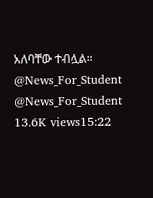አለባቸው ተብሏል። @News_For_Student @News_For_Student 13.6K views15:22